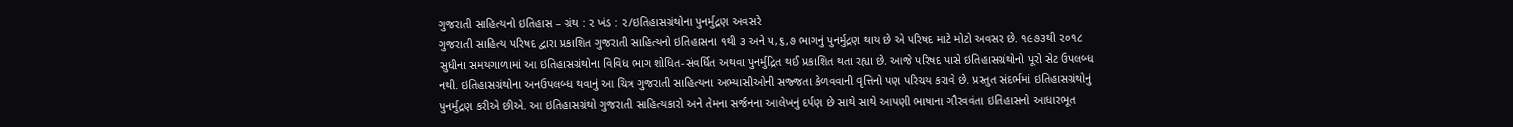ગુજરાતી સાહિત્યનો ઇતિહાસ – ગ્રંથ : ૨ ખંડ : ૨/ઇતિહાસગ્રંથોના પુનર્મુદ્રણ અવસરે
ગુજરાતી સાહિત્ય પરિષદ દ્વારા પ્રકાશિત ગુજરાતી સાહિત્યનો ઇતિહાસના ૧થી ૩ અને ૫,૬,૭ ભાગનું પુનર્મુદ્રણ થાય છે એ પરિષદ માટે મોટો અવસર છે. ૧૯૭૩થી ૨૦૧૮ સુધીના સમયગાળામાં આ ઇતિહાસગ્રંથોના વિવિધ ભાગ શોધિત-સંવર્ધિત અથવા પુનર્મુદ્રિત થઈ પ્રકાશિત થતા રહ્યા છે. આજે પરિષદ પાસે ઇતિહાસગ્રંથોનો પૂરો સેટ ઉપલબ્ધ નથી. ઇતિહાસગ્રંથોના અનઉપલબ્ધ થવાનું આ ચિત્ર ગુજરાતી સાહિત્યના અભ્યાસીઓની સજ્જતા કેળવવાની વૃત્તિનો પણ પરિચય કરાવે છે. પ્રસ્તુત સંદર્ભમાં ઇતિહાસગ્રંથોનું પુનર્મુદ્રણ કરીએ છીએ. આ ઇતિહાસગ્રંથો ગુજરાતી સાહિત્યકારો અને તેમના સર્જનના આલેખનું દર્પણ છે સાથે સાથે આપણી ભાષાના ગૌરવવંતા ઇતિહાસનો આધારભૂત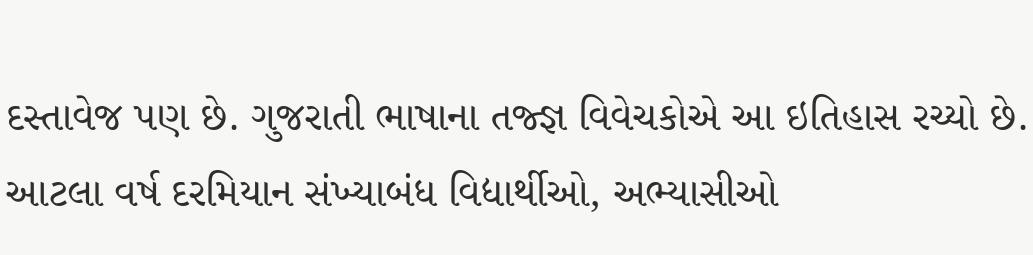દસ્તાવેજ પણ છે. ગુજરાતી ભાષાના તજ્જ્ઞ વિવેચકોએ આ ઇતિહાસ રચ્યો છે. આટલા વર્ષ દરમિયાન સંખ્યાબંધ વિદ્યાર્થીઓ, અભ્યાસીઓ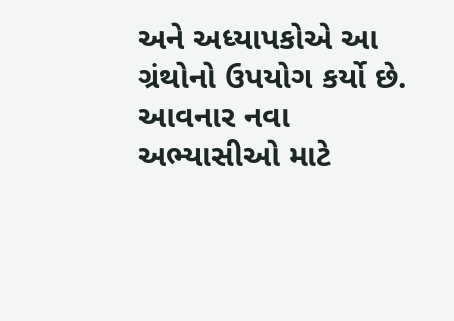અને અધ્યાપકોએ આ ગ્રંથોનો ઉપયોગ કર્યો છે. આવનાર નવા અભ્યાસીઓ માટે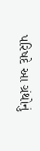પરિષદે આ ગ્રંથોનું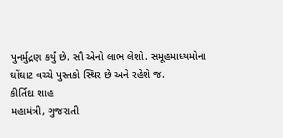પુનર્મુદ્રણ કર્યું છે. સૌ એનો લાભ લેશો. સમૂહમાધ્યમોના ઘોંઘાટ વચ્ચે પુસ્તકો સ્થિર છે અને રહેશે જ.
કીર્તિદા શાહ
મહામંત્રી, ગુજરાતી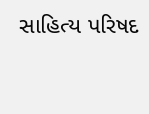સાહિત્ય પરિષદ